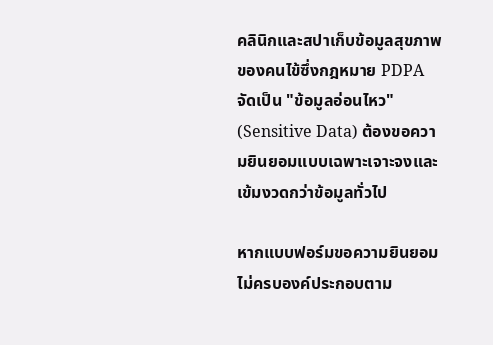คลินิกและสปาเก็บข้อมูลสุขภาพของคนไข้ซึ่งกฎหมาย PDPA จัดเป็น "ข้อมูลอ่อนไหว" (Sensitive Data) ต้องขอความยินยอมแบบเฉพาะเจาะจงและเข้มงวดกว่าข้อมูลทั่วไป

หากแบบฟอร์มขอความยินยอมไม่ครบองค์ประกอบตาม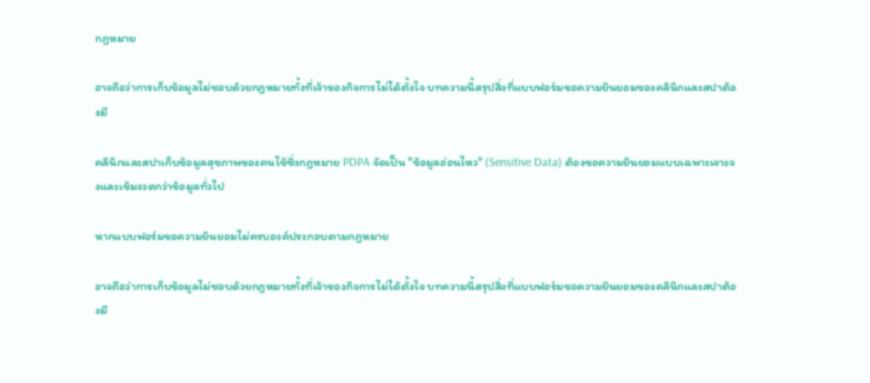กฎหมาย

อาจถือว่าการเก็บข้อมูลไม่ชอบด้วยกฎหมายทั้งที่เจ้าของกิจการไม่ได้ตั้งใจ บทความนี้สรุปสิ่งที่แบบฟอร์มขอความยินยอมของคลินิกและสปาต้องมี

คลินิกและสปาเก็บข้อมูลสุขภาพของคนไข้ซึ่งกฎหมาย PDPA จัดเป็น "ข้อมูลอ่อนไหว" (Sensitive Data) ต้องขอความยินยอมแบบเฉพาะเจาะจงและเข้มงวดกว่าข้อมูลทั่วไป

หากแบบฟอร์มขอความยินยอมไม่ครบองค์ประกอบตามกฎหมาย

อาจถือว่าการเก็บข้อมูลไม่ชอบด้วยกฎหมายทั้งที่เจ้าของกิจการไม่ได้ตั้งใจ บทความนี้สรุปสิ่งที่แบบฟอร์มขอความยินยอมของคลินิกและสปาต้องมี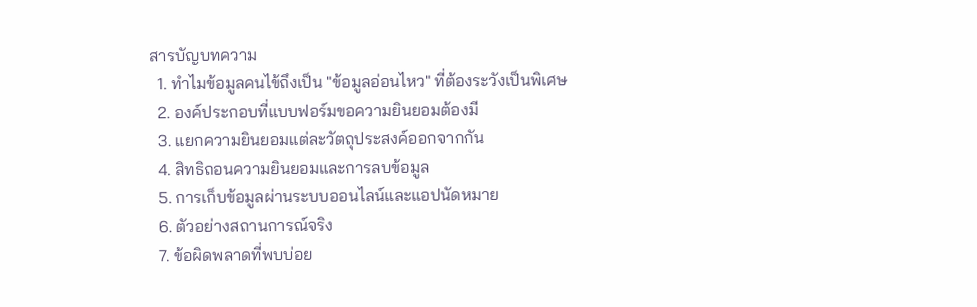สารบัญบทความ
  1. ทำไมข้อมูลคนไข้ถึงเป็น "ข้อมูลอ่อนไหว" ที่ต้องระวังเป็นพิเศษ
  2. องค์ประกอบที่แบบฟอร์มขอความยินยอมต้องมี
  3. แยกความยินยอมแต่ละวัตถุประสงค์ออกจากกัน
  4. สิทธิถอนความยินยอมและการลบข้อมูล
  5. การเก็บข้อมูลผ่านระบบออนไลน์และแอปนัดหมาย
  6. ตัวอย่างสถานการณ์จริง
  7. ข้อผิดพลาดที่พบบ่อย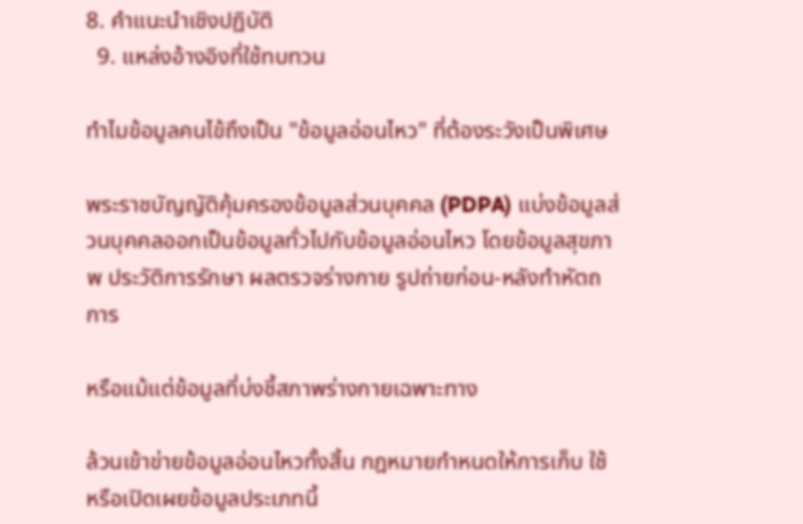8. คำแนะนำเชิงปฏิบัติ
  9. แหล่งอ้างอิงที่ใช้ทบทวน

ทำไมข้อมูลคนไข้ถึงเป็น "ข้อมูลอ่อนไหว" ที่ต้องระวังเป็นพิเศษ

พระราชบัญญัติคุ้มครองข้อมูลส่วนบุคคล (PDPA) แบ่งข้อมูลส่วนบุคคลออกเป็นข้อมูลทั่วไปกับข้อมูลอ่อนไหว โดยข้อมูลสุขภาพ ประวัติการรักษา ผลตรวจร่างกาย รูปถ่ายก่อน-หลังทำหัตถการ

หรือแม้แต่ข้อมูลที่บ่งชี้สภาพร่างกายเฉพาะทาง

ล้วนเข้าข่ายข้อมูลอ่อนไหวทั้งสิ้น กฎหมายกำหนดให้การเก็บ ใช้ หรือเปิดเผยข้อมูลประเภทนี้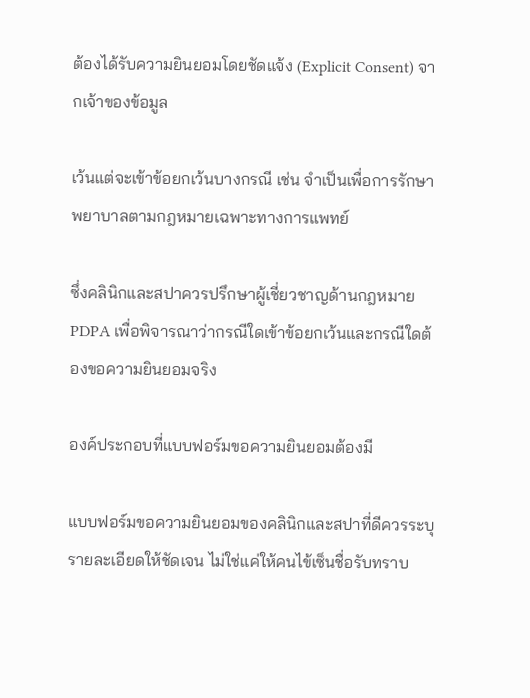ต้องได้รับความยินยอมโดยชัดแจ้ง (Explicit Consent) จากเจ้าของข้อมูล

เว้นแต่จะเข้าข้อยกเว้นบางกรณี เช่น จำเป็นเพื่อการรักษาพยาบาลตามกฎหมายเฉพาะทางการแพทย์

ซึ่งคลินิกและสปาควรปรึกษาผู้เชี่ยวชาญด้านกฎหมาย PDPA เพื่อพิจารณาว่ากรณีใดเข้าข้อยกเว้นและกรณีใดต้องขอความยินยอมจริง

องค์ประกอบที่แบบฟอร์มขอความยินยอมต้องมี

แบบฟอร์มขอความยินยอมของคลินิกและสปาที่ดีควรระบุรายละเอียดให้ชัดเจน ไม่ใช่แค่ให้คนไข้เซ็นชื่อรับทราบ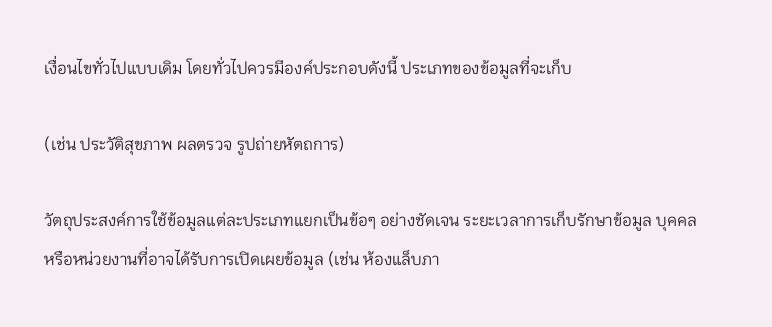เงื่อนไขทั่วไปแบบเดิม โดยทั่วไปควรมีองค์ประกอบดังนี้ ประเภทของข้อมูลที่จะเก็บ

(เช่น ประวัติสุขภาพ ผลตรวจ รูปถ่ายหัตถการ)

วัตถุประสงค์การใช้ข้อมูลแต่ละประเภทแยกเป็นข้อๆ อย่างชัดเจน ระยะเวลาการเก็บรักษาข้อมูล บุคคลหรือหน่วยงานที่อาจได้รับการเปิดเผยข้อมูล (เช่น ห้องแล็บภา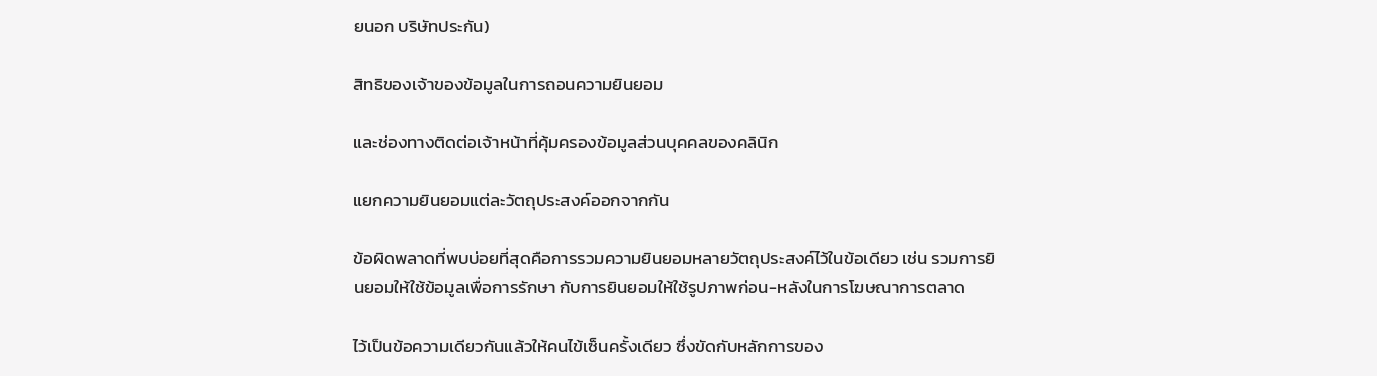ยนอก บริษัทประกัน)

สิทธิของเจ้าของข้อมูลในการถอนความยินยอม

และช่องทางติดต่อเจ้าหน้าที่คุ้มครองข้อมูลส่วนบุคคลของคลินิก

แยกความยินยอมแต่ละวัตถุประสงค์ออกจากกัน

ข้อผิดพลาดที่พบบ่อยที่สุดคือการรวมความยินยอมหลายวัตถุประสงค์ไว้ในข้อเดียว เช่น รวมการยินยอมให้ใช้ข้อมูลเพื่อการรักษา กับการยินยอมให้ใช้รูปภาพก่อน-หลังในการโฆษณาการตลาด

ไว้เป็นข้อความเดียวกันแล้วให้คนไข้เซ็นครั้งเดียว ซึ่งขัดกับหลักการของ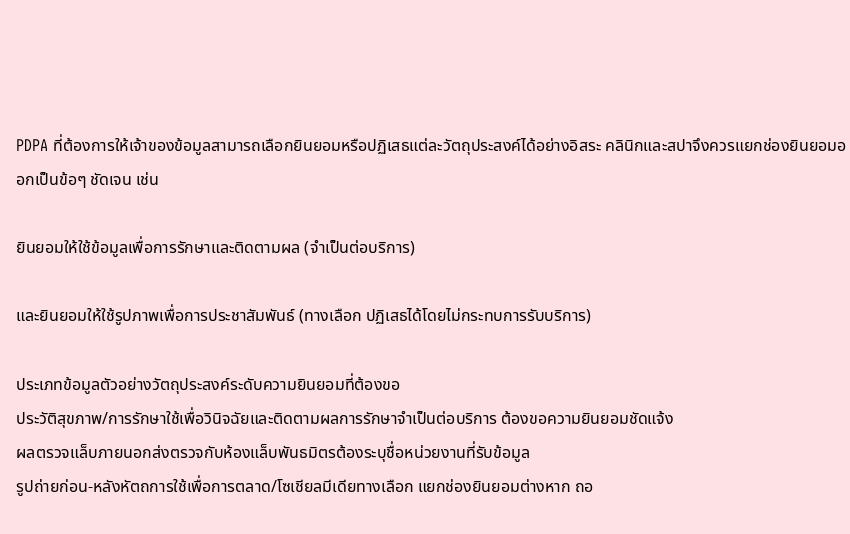PDPA ที่ต้องการให้เจ้าของข้อมูลสามารถเลือกยินยอมหรือปฏิเสธแต่ละวัตถุประสงค์ได้อย่างอิสระ คลินิกและสปาจึงควรแยกช่องยินยอมออกเป็นข้อๆ ชัดเจน เช่น

ยินยอมให้ใช้ข้อมูลเพื่อการรักษาและติดตามผล (จำเป็นต่อบริการ)

และยินยอมให้ใช้รูปภาพเพื่อการประชาสัมพันธ์ (ทางเลือก ปฏิเสธได้โดยไม่กระทบการรับบริการ)

ประเภทข้อมูลตัวอย่างวัตถุประสงค์ระดับความยินยอมที่ต้องขอ
ประวัติสุขภาพ/การรักษาใช้เพื่อวินิจฉัยและติดตามผลการรักษาจำเป็นต่อบริการ ต้องขอความยินยอมชัดแจ้ง
ผลตรวจแล็บภายนอกส่งตรวจกับห้องแล็บพันธมิตรต้องระบุชื่อหน่วยงานที่รับข้อมูล
รูปถ่ายก่อน-หลังหัตถการใช้เพื่อการตลาด/โซเชียลมีเดียทางเลือก แยกช่องยินยอมต่างหาก ถอ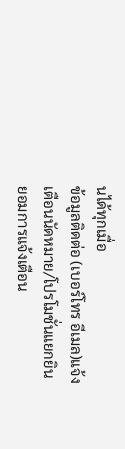นได้ทุกเมื่อ
ข้อมูลติดต่อ (เบอร์โทร อีเมล)แจ้งเตือนนัดหมาย/โปรโมชั่นแยกยินยอมการแจ้งเตือน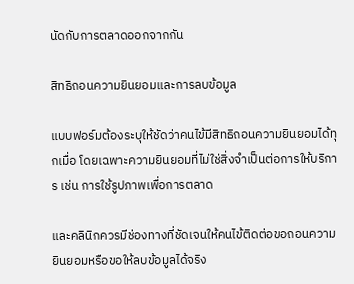นัดกับการตลาดออกจากกัน

สิทธิถอนความยินยอมและการลบข้อมูล

แบบฟอร์มต้องระบุให้ชัดว่าคนไข้มีสิทธิถอนความยินยอมได้ทุกเมื่อ โดยเฉพาะความยินยอมที่ไม่ใช่สิ่งจำเป็นต่อการให้บริการ เช่น การใช้รูปภาพเพื่อการตลาด

และคลินิกควรมีช่องทางที่ชัดเจนให้คนไข้ติดต่อขอถอนความยินยอมหรือขอให้ลบข้อมูลได้จริง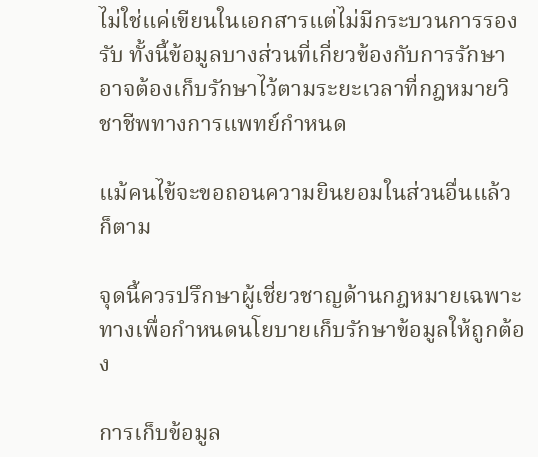ไม่ใช่แค่เขียนในเอกสารแต่ไม่มีกระบวนการรองรับ ทั้งนี้ข้อมูลบางส่วนที่เกี่ยวข้องกับการรักษาอาจต้องเก็บรักษาไว้ตามระยะเวลาที่กฎหมายวิชาชีพทางการแพทย์กำหนด

แม้คนไข้จะขอถอนความยินยอมในส่วนอื่นแล้วก็ตาม

จุดนี้ควรปรึกษาผู้เชี่ยวชาญด้านกฎหมายเฉพาะทางเพื่อกำหนดนโยบายเก็บรักษาข้อมูลให้ถูกต้อง

การเก็บข้อมูล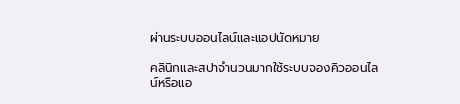ผ่านระบบออนไลน์และแอปนัดหมาย

คลินิกและสปาจำนวนมากใช้ระบบจองคิวออนไลน์หรือแอ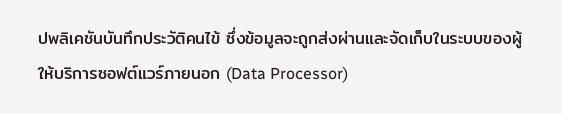ปพลิเคชันบันทึกประวัติคนไข้ ซึ่งข้อมูลจะถูกส่งผ่านและจัดเก็บในระบบของผู้ให้บริการซอฟต์แวร์ภายนอก (Data Processor)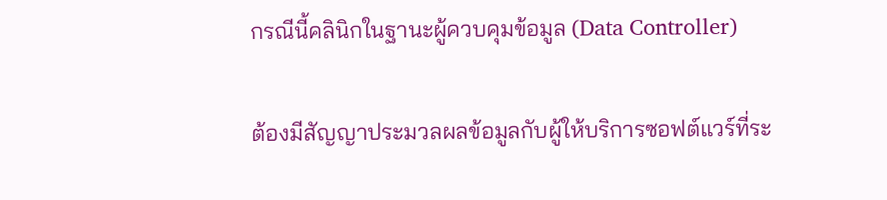กรณีนี้คลินิกในฐานะผู้ควบคุมข้อมูล (Data Controller)

ต้องมีสัญญาประมวลผลข้อมูลกับผู้ให้บริการซอฟต์แวร์ที่ระ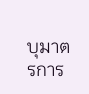บุมาตรการ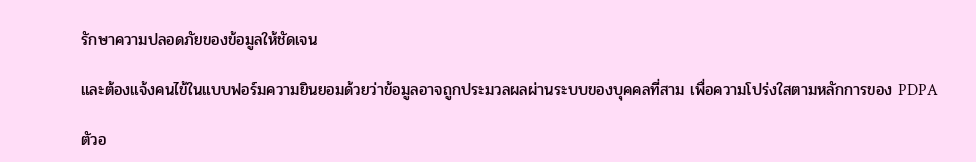รักษาความปลอดภัยของข้อมูลให้ชัดเจน

และต้องแจ้งคนไข้ในแบบฟอร์มความยินยอมด้วยว่าข้อมูลอาจถูกประมวลผลผ่านระบบของบุคคลที่สาม เพื่อความโปร่งใสตามหลักการของ PDPA

ตัวอ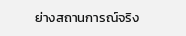ย่างสถานการณ์จริง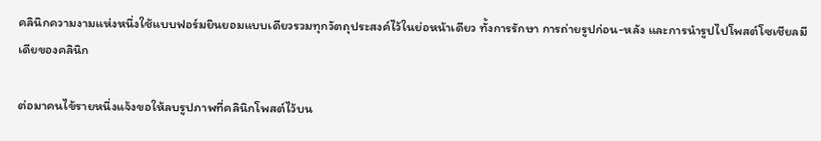คลินิกความงามแห่งหนึ่งใช้แบบฟอร์มยินยอมแบบเดียวรวมทุกวัตถุประสงค์ไว้ในย่อหน้าเดียว ทั้งการรักษา การถ่ายรูปก่อน-หลัง และการนำรูปไปโพสต์โซเชียลมีเดียของคลินิก

ต่อมาคนไข้รายหนึ่งแจ้งขอให้ลบรูปภาพที่คลินิกโพสต์ไว้บน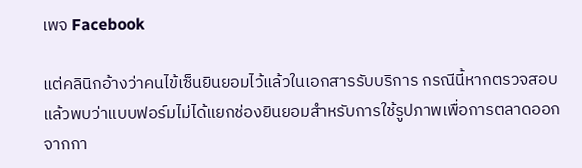เพจ Facebook

แต่คลินิกอ้างว่าคนไข้เซ็นยินยอมไว้แล้วในเอกสารรับบริการ กรณีนี้หากตรวจสอบแล้วพบว่าแบบฟอร์มไม่ได้แยกช่องยินยอมสำหรับการใช้รูปภาพเพื่อการตลาดออกจากกา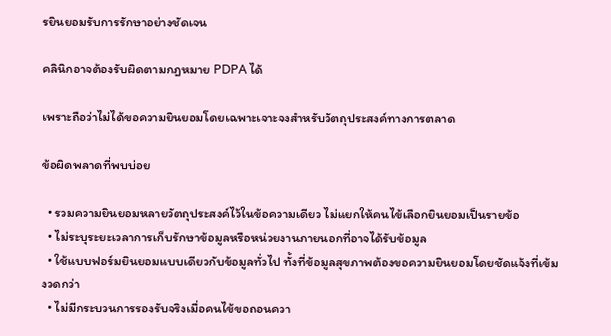รยินยอมรับการรักษาอย่างชัดเจน

คลินิกอาจต้องรับผิดตามกฎหมาย PDPA ได้

เพราะถือว่าไม่ได้ขอความยินยอมโดยเฉพาะเจาะจงสำหรับวัตถุประสงค์ทางการตลาด

ข้อผิดพลาดที่พบบ่อย

  • รวมความยินยอมหลายวัตถุประสงค์ไว้ในข้อความเดียว ไม่แยกให้คนไข้เลือกยินยอมเป็นรายข้อ
  • ไม่ระบุระยะเวลาการเก็บรักษาข้อมูลหรือหน่วยงานภายนอกที่อาจได้รับข้อมูล
  • ใช้แบบฟอร์มยินยอมแบบเดียวกับข้อมูลทั่วไป ทั้งที่ข้อมูลสุขภาพต้องขอความยินยอมโดยชัดแจ้งที่เข้มงวดกว่า
  • ไม่มีกระบวนการรองรับจริงเมื่อคนไข้ขอถอนควา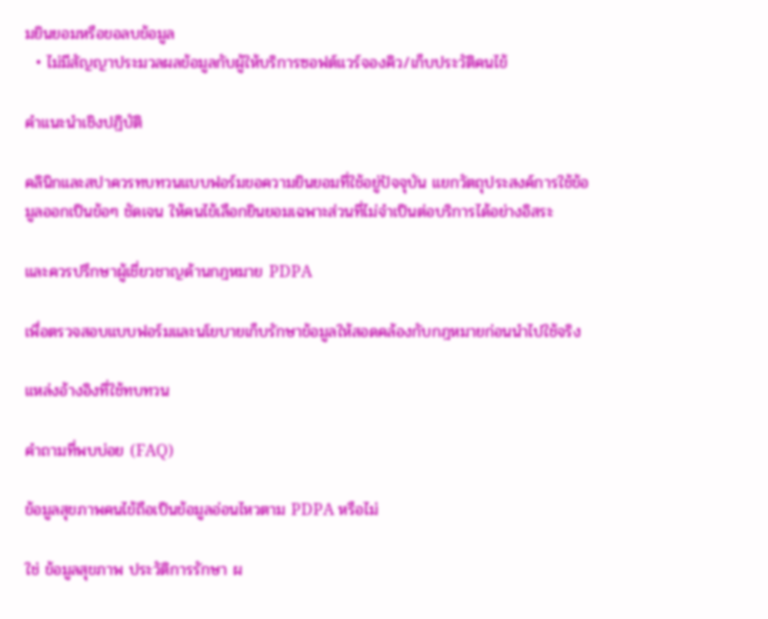มยินยอมหรือขอลบข้อมูล
  • ไม่มีสัญญาประมวลผลข้อมูลกับผู้ให้บริการซอฟต์แวร์จองคิว/เก็บประวัติคนไข้

คำแนะนำเชิงปฏิบัติ

คลินิกและสปาควรทบทวนแบบฟอร์มขอความยินยอมที่ใช้อยู่ปัจจุบัน แยกวัตถุประสงค์การใช้ข้อมูลออกเป็นข้อๆ ชัดเจน ให้คนไข้เลือกยินยอมเฉพาะส่วนที่ไม่จำเป็นต่อบริการได้อย่างอิสระ

และควรปรึกษาผู้เชี่ยวชาญด้านกฎหมาย PDPA

เพื่อตรวจสอบแบบฟอร์มและนโยบายเก็บรักษาข้อมูลให้สอดคล้องกับกฎหมายก่อนนำไปใช้จริง

แหล่งอ้างอิงที่ใช้ทบทวน

คำถามที่พบบ่อย (FAQ)

ข้อมูลสุขภาพคนไข้ถือเป็นข้อมูลอ่อนไหวตาม PDPA หรือไม่

ใช่ ข้อมูลสุขภาพ ประวัติการรักษา ผ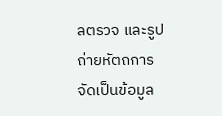ลตรวจ และรูปถ่ายหัตถการ จัดเป็นข้อมูล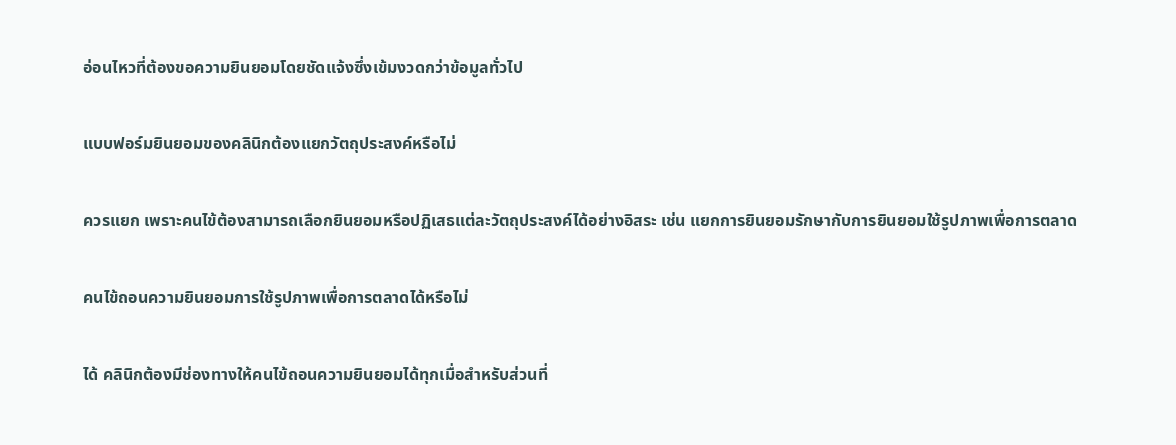อ่อนไหวที่ต้องขอความยินยอมโดยชัดแจ้งซึ่งเข้มงวดกว่าข้อมูลทั่วไป

แบบฟอร์มยินยอมของคลินิกต้องแยกวัตถุประสงค์หรือไม่

ควรแยก เพราะคนไข้ต้องสามารถเลือกยินยอมหรือปฏิเสธแต่ละวัตถุประสงค์ได้อย่างอิสระ เช่น แยกการยินยอมรักษากับการยินยอมใช้รูปภาพเพื่อการตลาด

คนไข้ถอนความยินยอมการใช้รูปภาพเพื่อการตลาดได้หรือไม่

ได้ คลินิกต้องมีช่องทางให้คนไข้ถอนความยินยอมได้ทุกเมื่อสำหรับส่วนที่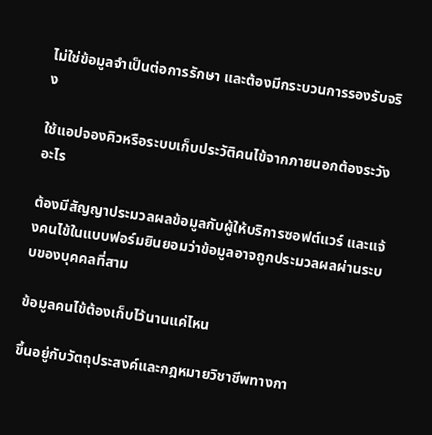ไม่ใช่ข้อมูลจำเป็นต่อการรักษา และต้องมีกระบวนการรองรับจริง

ใช้แอปจองคิวหรือระบบเก็บประวัติคนไข้จากภายนอกต้องระวังอะไร

ต้องมีสัญญาประมวลผลข้อมูลกับผู้ให้บริการซอฟต์แวร์ และแจ้งคนไข้ในแบบฟอร์มยินยอมว่าข้อมูลอาจถูกประมวลผลผ่านระบบของบุคคลที่สาม

ข้อมูลคนไข้ต้องเก็บไว้นานแค่ไหน

ขึ้นอยู่กับวัตถุประสงค์และกฎหมายวิชาชีพทางกา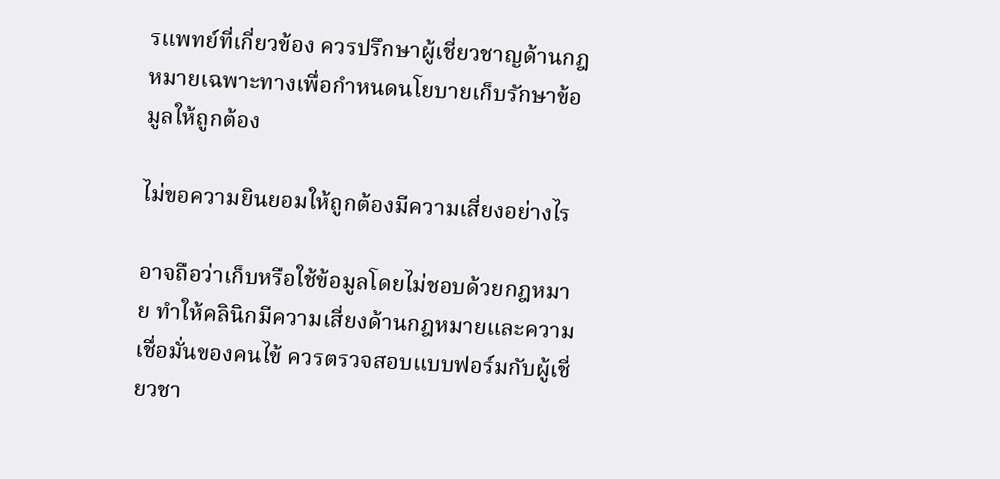รแพทย์ที่เกี่ยวข้อง ควรปรึกษาผู้เชี่ยวชาญด้านกฎหมายเฉพาะทางเพื่อกำหนดนโยบายเก็บรักษาข้อมูลให้ถูกต้อง

ไม่ขอความยินยอมให้ถูกต้องมีความเสี่ยงอย่างไร

อาจถือว่าเก็บหรือใช้ข้อมูลโดยไม่ชอบด้วยกฎหมาย ทำให้คลินิกมีความเสี่ยงด้านกฎหมายและความเชื่อมั่นของคนไข้ ควรตรวจสอบแบบฟอร์มกับผู้เชี่ยวชา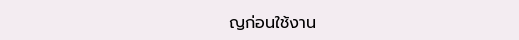ญก่อนใช้งาน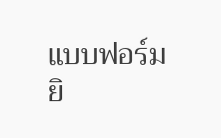แบบฟอร์มยิ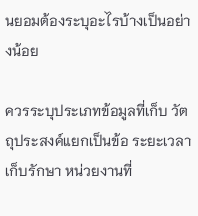นยอมต้องระบุอะไรบ้างเป็นอย่างน้อย

ควรระบุประเภทข้อมูลที่เก็บ วัตถุประสงค์แยกเป็นข้อ ระยะเวลาเก็บรักษา หน่วยงานที่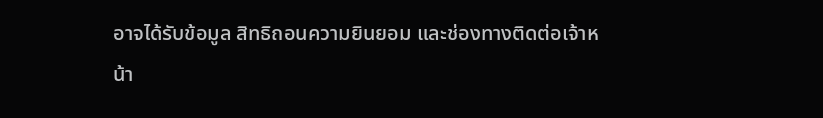อาจได้รับข้อมูล สิทธิถอนความยินยอม และช่องทางติดต่อเจ้าหน้า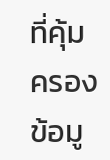ที่คุ้มครองข้อมู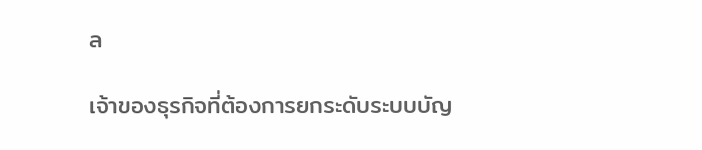ล

เจ้าของธุรกิจที่ต้องการยกระดับระบบบัญ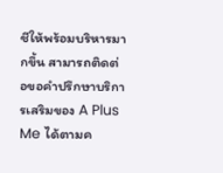ชีให้พร้อมบริหารมากขึ้น สามารถติดต่อขอคำปรึกษาบริการเสริมของ A Plus Me ได้ตามค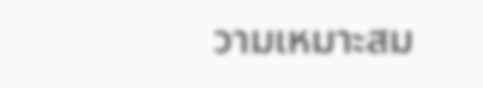วามเหมาะสม